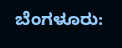ಬೆಂಗಳೂರು: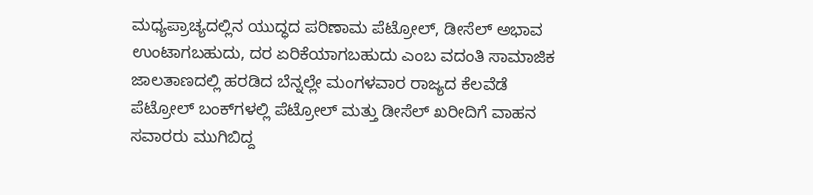ಮಧ್ಯಪ್ರಾಚ್ಯದಲ್ಲಿನ ಯುದ್ಧದ ಪರಿಣಾಮ ಪೆಟ್ರೋಲ್‌, ಡೀಸೆಲ್‌ ಅಭಾವ ಉಂಟಾಗಬಹುದು, ದರ ಏರಿಕೆಯಾಗಬಹುದು ಎಂಬ ವದಂತಿ ಸಾಮಾಜಿಕ ಜಾಲತಾಣದಲ್ಲಿ ಹರಡಿದ ಬೆನ್ನಲ್ಲೇ ಮಂಗಳವಾರ ರಾಜ್ಯದ ಕೆಲವೆಡೆ ಪೆಟ್ರೋಲ್‌ ಬಂಕ್‌ಗಳಲ್ಲಿ ಪೆಟ್ರೋಲ್‌ ಮತ್ತು ಡೀಸೆಲ್‌ ಖರೀದಿಗೆ ವಾಹನ ಸವಾರರು ಮುಗಿಬಿದ್ದ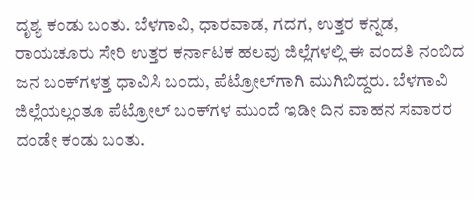ದೃಶ್ಯ ಕಂಡು ಬಂತು. ಬೆಳಗಾವಿ, ಧಾರವಾಡ, ಗದಗ, ಉತ್ತರ ಕನ್ನಡ, ರಾಯಚೂರು ಸೇರಿ ಉತ್ತರ ಕರ್ನಾಟಕ ಹಲವು ಜಿಲ್ಲೆಗಳಲ್ಲಿ ಈ ವಂದತಿ ನಂಬಿದ ಜನ ಬಂಕ್‌ಗಳತ್ತ ಧಾವಿಸಿ ಬಂದು, ಪೆಟ್ರೋಲ್‌ಗಾಗಿ ಮುಗಿಬಿದ್ದರು. ಬೆಳಗಾವಿ ಜಿಲ್ಲೆಯಲ್ಲಂತೂ ಪೆಟ್ರೋಲ್‌ ಬಂಕ್‌ಗಳ ಮುಂದೆ ಇಡೀ ದಿನ ವಾಹನ ಸವಾರರ ದಂಡೇ ಕಂಡು ಬಂತು.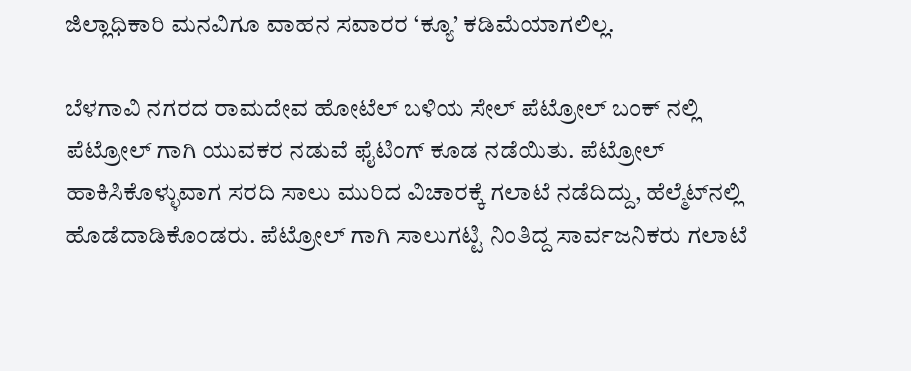ಜಿಲ್ಲಾಧಿಕಾರಿ ಮನವಿಗೂ ವಾಹನ ಸವಾರರ ‘ಕ್ಯೂ’ ಕಡಿಮೆಯಾಗಲಿಲ್ಲ.

ಬೆಳಗಾವಿ ನಗರದ ರಾಮದೇವ ಹೋಟೆಲ್‌ ಬಳಿಯ ಸೇಲ್ ಪೆಟ್ರೋಲ್ ಬಂಕ್ ನಲ್ಲಿ ಪೆಟ್ರೋಲ್ ಗಾಗಿ ಯುವಕರ ನಡುವೆ ಫೈಟಿಂಗ್ ಕೂಡ ನಡೆಯಿತು. ಪೆಟ್ರೋಲ್‌ ಹಾಕಿಸಿಕೊಳ್ಳುವಾಗ ಸರದಿ ಸಾಲು ಮುರಿದ ವಿಚಾರಕ್ಕೆ ಗಲಾಟೆ ನಡೆದಿದ್ದು, ಹೆಲ್ಮೆಟ್‌ನಲ್ಲಿ ಹೊಡೆದಾಡಿಕೊಂಡರು. ಪೆಟ್ರೋಲ್ ಗಾಗಿ ಸಾಲುಗಟ್ಟಿ ನಿಂತಿದ್ದ ಸಾರ್ವಜನಿಕರು ಗಲಾಟೆ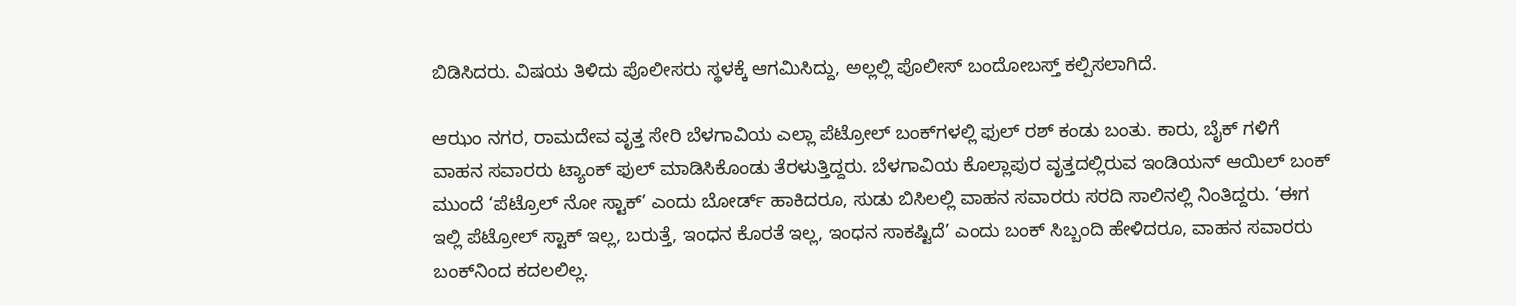ಬಿಡಿಸಿದರು. ವಿಷಯ ತಿಳಿದು ಪೊಲೀಸರು ಸ್ಥಳಕ್ಕೆ ಆಗಮಿಸಿದ್ದು, ಅಲ್ಲಲ್ಲಿ ಪೊಲೀಸ್‌ ಬಂದೋಬಸ್ತ್‌ ಕಲ್ಪಿಸಲಾಗಿದೆ.

ಆಝಂ ನಗರ, ರಾಮದೇವ ವೃತ್ತ ಸೇರಿ ಬೆಳಗಾವಿಯ ಎಲ್ಲಾ ಪೆಟ್ರೋಲ್‌ ಬಂಕ್‌ಗಳಲ್ಲಿ ಫುಲ್ ರಶ್‌ ಕಂಡು ಬಂತು. ಕಾರು, ಬೈಕ್ ಗಳಿಗೆ ವಾಹನ ಸವಾರರು ಟ್ಯಾಂಕ್ ಫುಲ್ ಮಾಡಿಸಿಕೊಂಡು ತೆರಳುತ್ತಿದ್ದರು. ಬೆಳಗಾವಿಯ ಕೊಲ್ಲಾಪುರ ‌ವೃತ್ತದಲ್ಲಿರುವ ಇಂಡಿಯನ್ ಆಯಿಲ್ ಬಂಕ್ ಮುಂದೆ ‘ಪೆಟ್ರೊಲ್ ನೋ ಸ್ಟಾಕ್’ ಎಂದು ಬೋರ್ಡ್ ಹಾಕಿದರೂ, ಸುಡು ಬಿಸಿಲಲ್ಲಿ ವಾಹನ ಸವಾರರು ಸರದಿ ಸಾಲಿನಲ್ಲಿ ‌ನಿಂತಿದ್ದರು. ‘ಈಗ ಇಲ್ಲಿ ಪೆಟ್ರೋಲ್‌ ಸ್ಟಾಕ್‌ ಇಲ್ಲ, ಬರುತ್ತೆ, ಇಂಧನ ಕೊರತೆ ಇಲ್ಲ, ಇಂಧನ ಸಾಕಷ್ಟಿದೆ’ ಎಂದು ಬಂಕ್ ಸಿಬ್ಬಂದಿ ಹೇಳಿದರೂ, ವಾಹನ ಸವಾರರು ಬಂಕ್‌ನಿಂದ ಕದಲಲಿಲ್ಲ.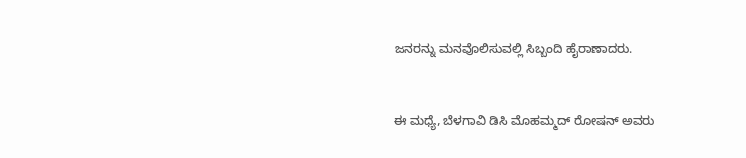ಜನರನ್ನು ಮನವೊಲಿಸುವಲ್ಲಿ ಸಿಬ್ಬಂದಿ ಹೈರಾಣಾದರು.


ಈ ಮಧ್ಯೆ, ಬೆಳಗಾವಿ ಡಿಸಿ ಮೊಹಮ್ಮದ್ ರೋಷನ್ ಅವರು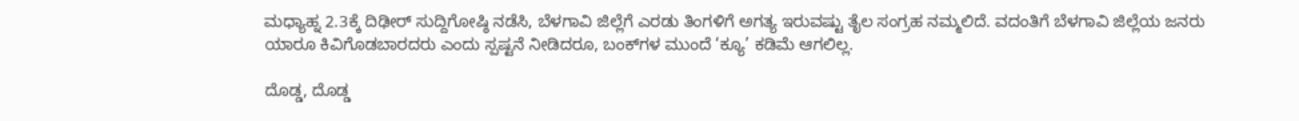ಮಧ್ಯಾಹ್ನ 2.3ಕ್ಕೆ ದಿಢೀರ್ ಸುದ್ದಿಗೋಷ್ಠಿ ನಡೆಸಿ, ಬೆಳಗಾವಿ ಜಿಲ್ಲೆಗೆ ಎರಡು ತಿಂಗಳಿಗೆ ಅಗತ್ಯ ಇರುವಷ್ಟು ತೈಲ ಸಂಗ್ರಹ ನಮ್ಮಲಿದೆ. ವದಂತಿಗೆ ಬೆಳಗಾವಿ ‌ಜಿಲ್ಲೆಯ ಜನರು ಯಾರೂ ಕಿವಿಗೊಡಬಾರದರು ಎಂದು ಸ್ಪಷ್ಟನೆ ನೀಡಿದರೂ, ಬಂಕ್‌ಗಳ ಮುಂದೆ ‘ಕ್ಯೂ’ ಕಡಿಮೆ ಆಗಲಿಲ್ಲ.

ದೊಡ್ಡ, ದೊಡ್ಡ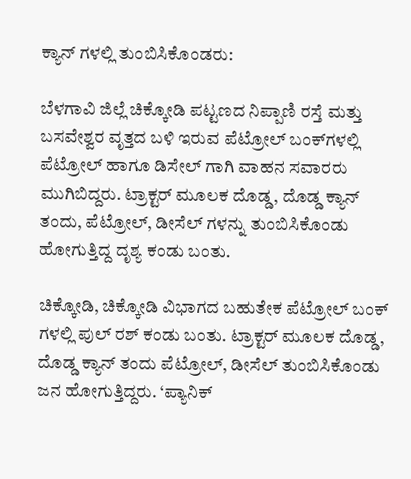ಕ್ಯಾನ್ ಗಳಲ್ಲಿ ತುಂಬಿಸಿಕೊಂಡರು:

ಬೆಳಗಾವಿ ಜಿಲ್ಲೆ ಚಿಕ್ಕೋಡಿ ಪಟ್ಟಣದ ನಿಪ್ಪಾಣಿ ರಸ್ತೆ ಮತ್ತು ಬಸವೇಶ್ವರ ವೃತ್ತದ ಬಳಿ ಇರುವ ಪೆಟ್ರೋಲ್‌ ಬಂಕ್‌ಗಳಲ್ಲಿ ಪೆಟ್ರೋಲ್ ಹಾಗೂ ಡಿಸೇಲ್ ಗಾಗಿ ವಾಹನ ಸವಾರರು ಮುಗಿಬಿದ್ದರು. ಟ್ರಾಕ್ಟರ್ ಮೂಲಕ ದೊಡ್ಡ, ದೊಡ್ಡ ಕ್ಯಾನ್ ತಂದು, ಪೆಟ್ರೋಲ್‌, ಡೀಸೆಲ್‌ ಗಳನ್ನು ತುಂಬಿಸಿಕೊಂಡು ಹೋಗುತ್ತಿದ್ದ ದೃಶ್ಯ ಕಂಡು ಬಂತು.

ಚಿಕ್ಕೋಡಿ, ಚಿಕ್ಕೋಡಿ ವಿಭಾಗದ ಬಹುತೇಕ ಪೆಟ್ರೋಲ್ ಬಂಕ್ ಗಳಲ್ಲಿ ಪುಲ್ ರಶ್ ಕಂಡು ಬಂತು. ಟ್ರಾಕ್ಟರ್ ಮೂಲಕ ದೊಡ್ಡ, ದೊಡ್ಡ ಕ್ಯಾನ್ ತಂದು ಪೆಟ್ರೋಲ್‌, ಡೀಸೆಲ್‌ ತುಂಬಿಸಿಕೊಂಡು ಜನ ಹೋಗುತ್ತಿದ್ದರು. ‘ಪ್ಯಾನಿಕ್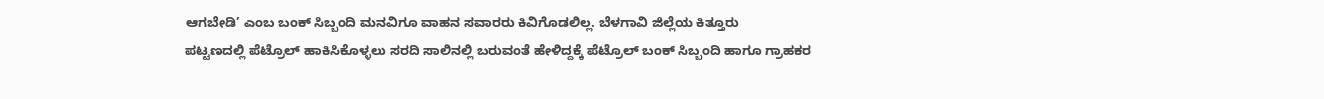ಆಗಬೇಡಿ’ ಎಂಬ ಬಂಕ್ ಸಿಬ್ಬಂದಿ ಮನವಿಗೂ ವಾಹನ ಸವಾರರು ಕಿವಿಗೊಡಲಿಲ್ಲ. ಬೆಳಗಾವಿ ಜಿಲ್ಲೆಯ ಕಿತ್ತೂರು ಪಟ್ಟಣದಲ್ಲಿ ‌ಪೆಟ್ರೊಲ್ ಹಾಕಿಸಿಕೊಳ್ಳಲು ಸರದಿ ಸಾಲಿನಲ್ಲಿ ಬರುವಂತೆ ಹೇಳಿದ್ದಕ್ಕೆ ಪೆಟ್ರೊಲ್ ಬಂಕ್ ಸಿಬ್ಬಂದಿ ಹಾಗೂ ಗ್ರಾಹಕರ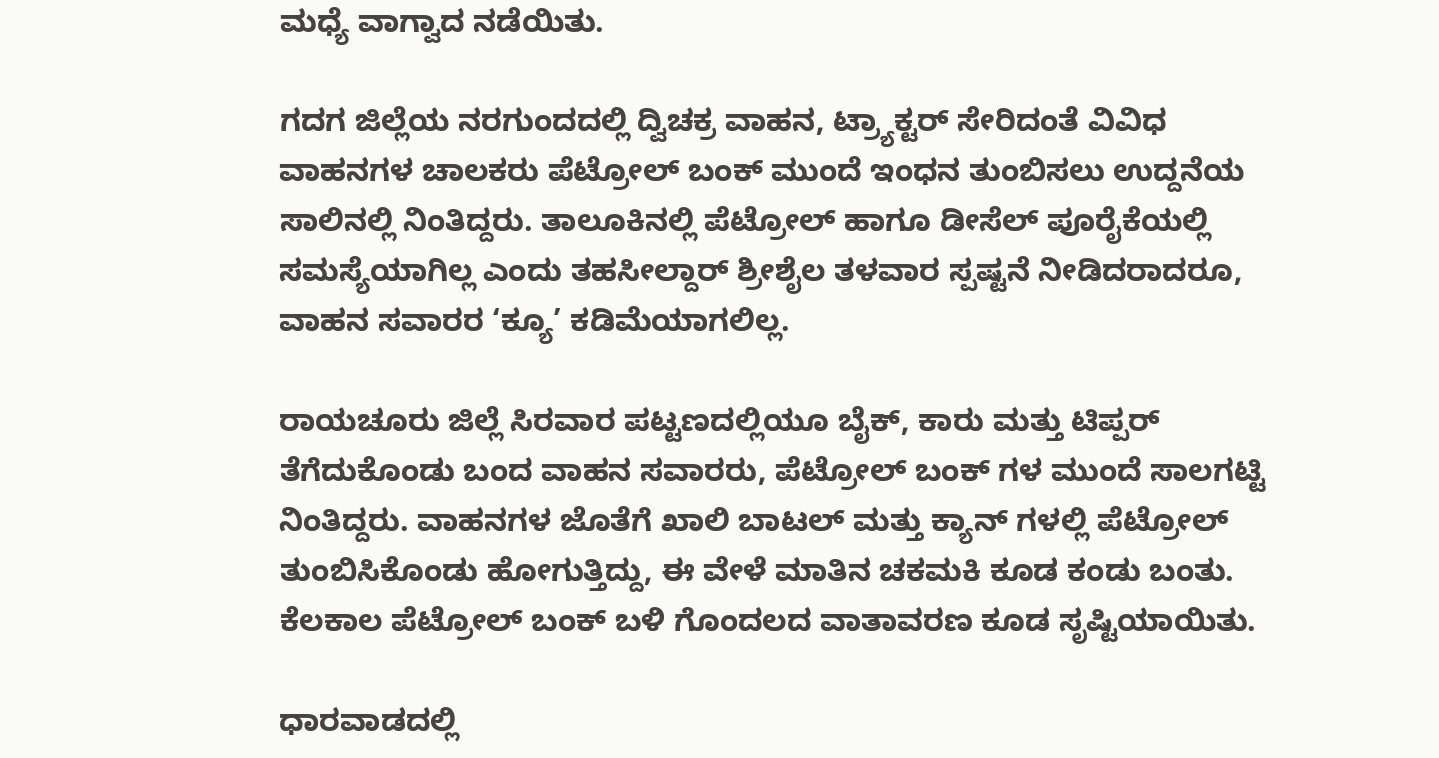ಮಧ್ಯೆ ವಾಗ್ವಾದ ನಡೆಯಿತು.

ಗದಗ ಜಿಲ್ಲೆಯ ನರಗುಂದದಲ್ಲಿ ದ್ವಿಚಕ್ರ ವಾಹನ, ಟ್ರ್ಯಾಕ್ಟರ್‌ ಸೇರಿದಂತೆ ವಿವಿಧ ವಾಹನಗಳ ಚಾಲಕರು ಪೆಟ್ರೋಲ್‌ ಬಂಕ್‌ ಮುಂದೆ ಇಂಧನ ತುಂಬಿಸಲು ಉದ್ದನೆಯ ಸಾಲಿನಲ್ಲಿ ನಿಂತಿದ್ದರು. ತಾಲೂಕಿನಲ್ಲಿ ಪೆಟ್ರೋಲ್‌ ಹಾಗೂ ಡೀಸೆಲ್‌ ಪೂರೈಕೆಯಲ್ಲಿ ಸಮಸ್ಯೆಯಾಗಿಲ್ಲ ಎಂದು ತಹಸೀಲ್ದಾರ್‌ ಶ್ರೀಶೈಲ ತಳವಾರ ಸ್ಪಷ್ಟನೆ ನೀಡಿದರಾದರೂ, ವಾಹನ ಸವಾರರ ‘ಕ್ಯೂ’ ಕಡಿಮೆಯಾಗಲಿಲ್ಲ.

ರಾಯಚೂರು ಜಿಲ್ಲೆ ಸಿರವಾರ ಪಟ್ಟಣದಲ್ಲಿಯೂ ಬೈಕ್, ಕಾರು ಮತ್ತು ‌ಟಿಪ್ಪರ್ ತೆಗೆದುಕೊಂಡು ಬಂದ ವಾಹನ ಸವಾರರು, ಪೆಟ್ರೋಲ್ ಬಂಕ್ ಗಳ ಮುಂದೆ ಸಾಲಗಟ್ಟಿ ನಿಂತಿದ್ದರು. ವಾಹನಗಳ ಜೊತೆಗೆ ಖಾಲಿ ಬಾಟಲ್ ಮತ್ತು ಕ್ಯಾನ್ ಗಳಲ್ಲಿ ಪೆಟ್ರೋಲ್ ತುಂಬಿಸಿಕೊಂಡು ಹೋಗುತ್ತಿದ್ದು, ಈ ವೇಳೆ ಮಾತಿನ ಚಕಮಕಿ ಕೂಡ ಕಂಡು ಬಂತು. ಕೆಲಕಾಲ ಪೆಟ್ರೋಲ್ ಬಂಕ್ ಬಳಿ ಗೊಂದಲದ ವಾತಾವರಣ ಕೂಡ ಸೃಷ್ಟಿಯಾಯಿತು.

ಧಾರವಾಡದಲ್ಲಿ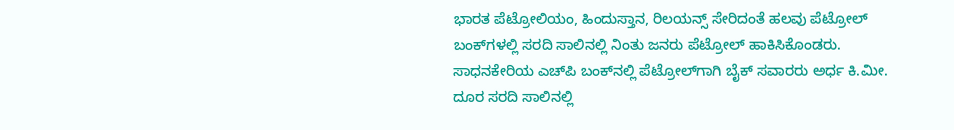ಭಾರತ ಪೆಟ್ರೋಲಿಯಂ, ಹಿಂದುಸ್ತಾನ, ರಿಲಯನ್ಸ್‌ ಸೇರಿದಂತೆ ಹಲವು ಪೆಟ್ರೋಲ್‌ ಬಂಕ್‌ಗಳಲ್ಲಿ ಸರದಿ ಸಾಲಿನಲ್ಲಿ ನಿಂತು ಜನರು ಪೆಟ್ರೋಲ್ ಹಾಕಿಸಿಕೊಂಡರು. ಸಾಧನಕೇರಿಯ ಎಚ್‌ಪಿ ಬಂಕ್‌ನಲ್ಲಿ ಪೆಟ್ರೋಲ್‌ಗಾಗಿ ಬೈಕ್‌ ಸವಾರರು ಅರ್ಧ ಕಿ.ಮೀ. ದೂರ ಸರದಿ ಸಾಲಿನಲ್ಲಿ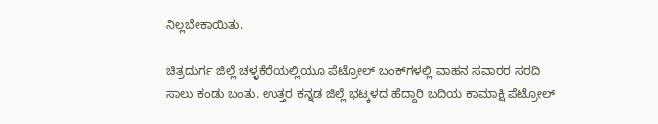ನಿಲ್ಲಬೇಕಾಯಿತು.

ಚಿತ್ರದುರ್ಗ ಜಿಲ್ಲೆ ಚಳ್ಳಕೆರೆಯಲ್ಲಿಯೂ ಪೆಟ್ರೋಲ್‌ ಬಂಕ್‌ಗಳಲ್ಲಿ ವಾಹನ ಸವಾರರ ಸರದಿ ಸಾಲು ಕಂಡು ಬಂತು. ಉತ್ತರ ಕನ್ನಡ ಜಿಲ್ಲೆ ಭಟ್ಕಳದ ಹೆದ್ದಾರಿ ಬದಿಯ ಕಾಮಾಕ್ಷಿ ಪೆಟ್ರೋಲ್‌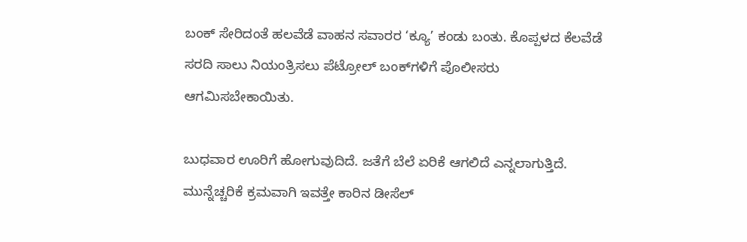ಬಂಕ್‌ ಸೇರಿದಂತೆ ಹಲವೆಡೆ ವಾಹನ ಸವಾರರ ‘ಕ್ಯೂ’ ಕಂಡು ಬಂತು. ಕೊಪ್ಪಳದ ಕೆಲವೆಡೆ ಸರದಿ ಸಾಲು ನಿಯಂತ್ರಿಸಲು ಪೆಟ್ರೋಲ್‌ ಬಂಕ್‌ಗಳಿಗೆ ಪೊಲೀಸರು ಆಗಮಿಸಬೇಕಾಯಿತು.

ಬುಧವಾರ ಊರಿಗೆ ಹೋಗುವುದಿದೆ. ಜತೆಗೆ ಬೆಲೆ ಏರಿಕೆ ಆಗಲಿದೆ ಎನ್ನಲಾಗುತ್ತಿದೆ. ಮುನ್ನೆಚ್ಚರಿಕೆ ಕ್ರಮವಾಗಿ ಇವತ್ತೇ ಕಾರಿನ ಡೀಸೆಲ್‌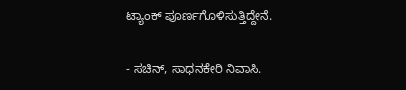ಟ್ಯಾಂಕ್‌ ಪೂರ್ಣಗೊಳಿಸುತ್ತಿದ್ದೇನೆ.

- ಸಚಿನ್‌, ಸಾಧನಕೇರಿ ನಿವಾಸಿ.